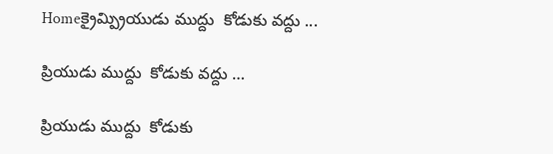Homeక్రైమ్ప్రియుడు ముద్దు  కోడుకు వద్దు ...

ప్రియుడు ముద్దు  కోడుకు వద్దు …

ప్రియుడు ముద్దు  కోడుకు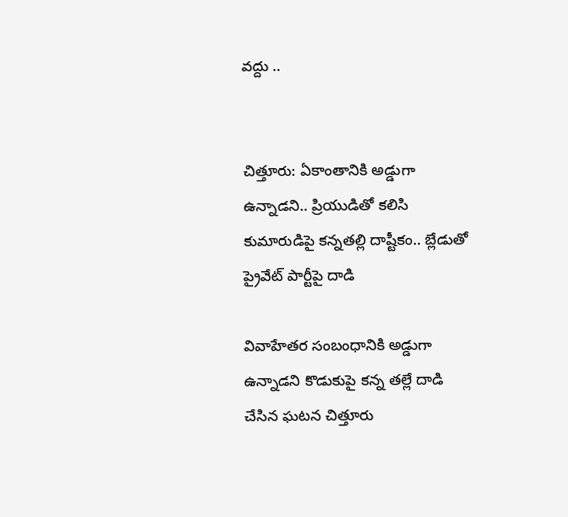వద్దు ..


చిత్తూరు: ఏకాంతానికి అడ్డుగా ఉన్నాడని.. ప్రియుడితో కలిసి కుమారుడిపై కన్నతల్లి దాష్టీకం.. బ్లేడుతో ప్రైవేట్ పార్టీపై దాడి

వివాహేతర సంబంధానికి అడ్డుగా ఉన్నాడని కొడుకుపై కన్న తల్లే దాడి చేసిన ఘటన చిత్తూరు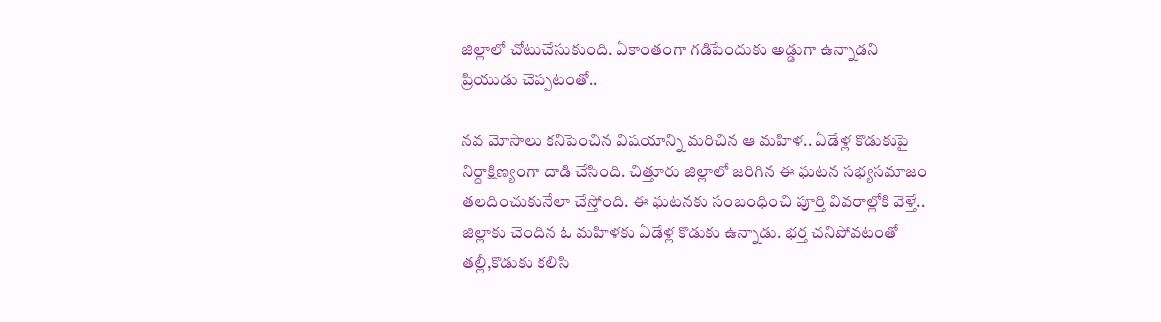జిల్లాలో చోటుచేసుకుంది. ఏకాంతంగా గడిపేందుకు అడ్డుగా ఉన్నాడని ప్రియుడు చెప్పటంతో..

నవ మోసాలు కనిపెంచిన విషయాన్ని మరిచిన ఆ మహిళ.. ఏడేళ్ల కొడుకుపై నిర్దాక్షిణ్యంగా దాడి చేసింది. చిత్తూరు జిల్లాలో జరిగిన ఈ ఘటన సభ్యసమాజం తలదించుకునేలా చేస్తోంది. ఈ ఘటనకు సంబంధించి పూర్తి వివరాల్లోకి వెళ్తే.. జిల్లాకు చెందిన ఓ మహిళకు ఏడేళ్ల కొడుకు ఉన్నాడు. భర్త చనిపోవటంతో తల్లీ,కొడుకు కలిసి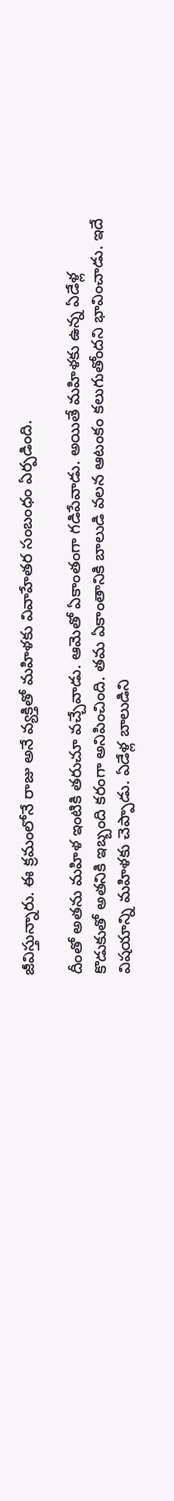జీవిస్తున్నారు. ఈ క్రమంలోనే రాజు అనే వ్యక్తితో మహిళకు వివాహేతర సంబంధం ఏర్పడింది.

దీంతో అతను మహిళ ఇంటికి తరుచూ వచ్చేవాడు. ఆమెతో ఏకాంతంగా గడిపేవాడు. అయితే మహిళకు ఉన్న ఏడేళ్ల కొడుకుతో అతనికి ఇబ్బంది కరంగా అనిపించింది. తమ ఏకాంతానికి బాలుడి వలన ఆటంకం కలుగుతోందని భావించాడు. ఇదే విషయాన్ని మహిళకు చెప్పాడు. ఏడేళ్ల బాలుడిని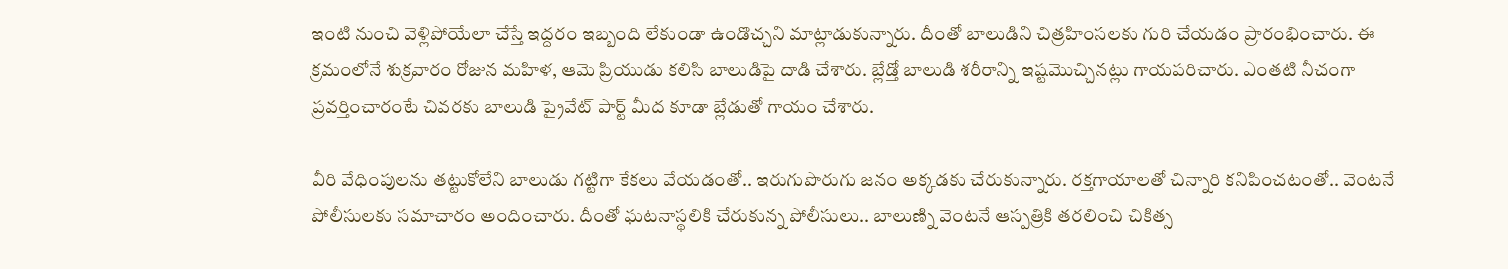ఇంటి నుంచి వెళ్లిపోయేలా చేస్తే ఇద్దరం ఇబ్బంది లేకుండా ఉండొచ్చని మాట్లాడుకున్నారు. దీంతో బాలుడిని చిత్రహింసలకు గురి చేయడం ప్రారంభించారు. ఈ క్రమంలోనే శుక్రవారం రోజున మహిళ, ఆమె ప్రియుడు కలిసి బాలుడిపై దాడి చేశారు. బ్లేడ్తో బాలుడి శరీరాన్ని ఇష్టమొచ్చినట్లు గాయపరిచారు. ఎంతటి నీచంగా ప్రవర్తించారంటే చివరకు బాలుడి ప్రైవేట్ పార్ట్ మీద కూడా బ్లేడుతో గాయం చేశారు.

వీరి వేధింపులను తట్టుకోలేని బాలుడు గట్టిగా కేకలు వేయడంతో.. ఇరుగుపొరుగు జనం అక్కడకు చేరుకున్నారు. రక్తగాయాలతో చిన్నారి కనిపించటంతో.. వెంటనే పోలీసులకు సమాచారం అందించారు. దీంతో ఘటనాస్థలికి చేరుకున్న పోలీసులు.. బాలుణ్ని వెంటనే ఆస్పత్రికి తరలించి చికిత్స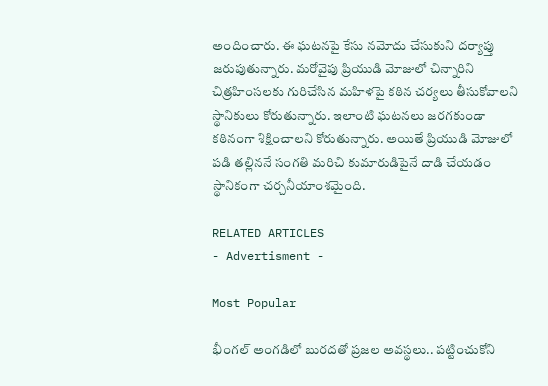అందించారు. ఈ ఘటనపై కేసు నమోదు చేసుకుని దర్యాప్తు జరుపుతున్నారు. మరోవైపు ప్రియుడి మోజులో చిన్నారిని చిత్రహింసలకు గురిచేసిన మహిళపై కఠిన చర్యలు తీసుకోవాలని స్థానికులు కోరుతున్నారు. ఇలాంటి ఘటనలు జరగకుండా కఠినంగా శిక్షించాలని కోరుతున్నారు. అయితే ప్రియుడి మోజులో పడి తల్లిననే సంగతి మరిచి కుమారుడిపైనే దాడి చేయడం స్థానికంగా చర్చనీయాంశమైంది.

RELATED ARTICLES
- Advertisment -

Most Popular

భీంగల్ అంగడిలో బురదతో ప్రజల అవస్థలు.. పట్టించుకోని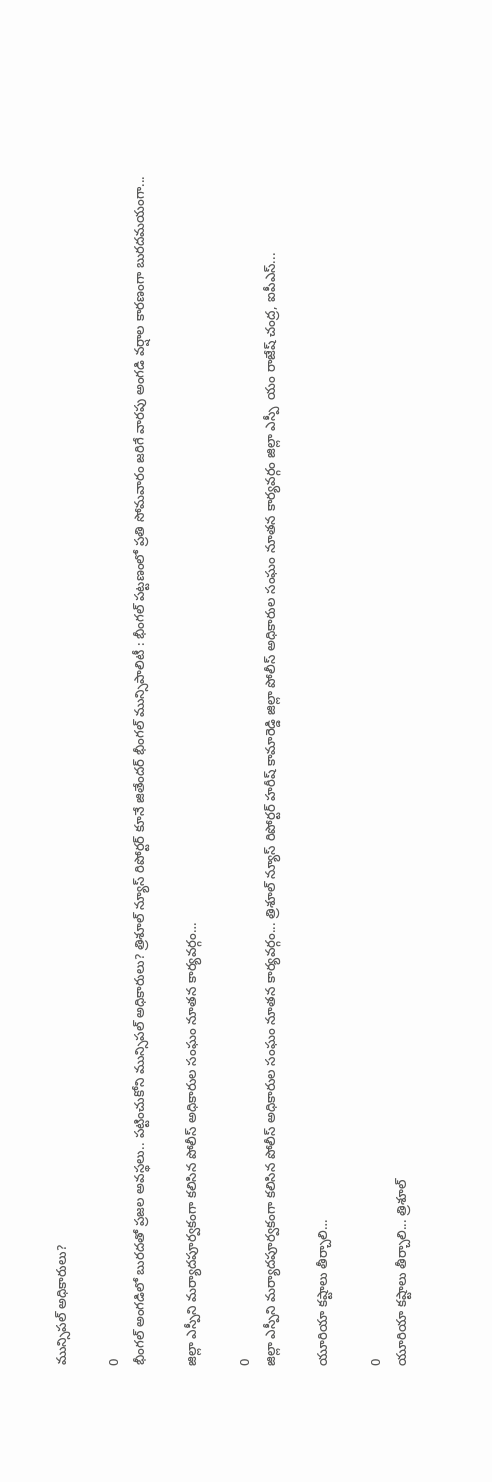మున్సిపల్ అధికారులు?

0
భీంగల్ అంగడిలో బురదతో ప్రజల అవస్థలు.. పట్టించుకోని మున్సిపల్ అధికారులు? త్రిశూల్ న్యూస్ రిపోర్టర్ కూనే జితేందర్ భీంగల్ మున్సిపాలిటీ : భీంగల్ పట్టణంలో ప్రతి సోమవారం జరిగే వారపు అంగడి వర్షాల కారణంగా బురదమయంగా...

జిల్లా ఎస్పీని మర్యాదపూర్వకంగా కలిసిన పోలీస్ అధికారుల సంఘం నూతన కార్యవర్గం…

0
జిల్లా ఎస్పీని మర్యాదపూర్వకంగా కలిసిన పోలీస్ అధికారుల సంఘం నూతన కార్యవర్గం... త్రిశూల్ న్యూస్ రిపోర్టర్ హరీష్ కామారెడ్డి జిల్లా పోలీస్ అధికారుల సంఘం నూతన కార్యవర్గం జిల్లా ఎస్పీ  యం రాజేష్ చంద్ర, ఐపీఎస్...

యూరియా కష్టాలు తీర్చాలి…

0
యూరియా కష్టాలు తీర్చాలి... త్రిశూల్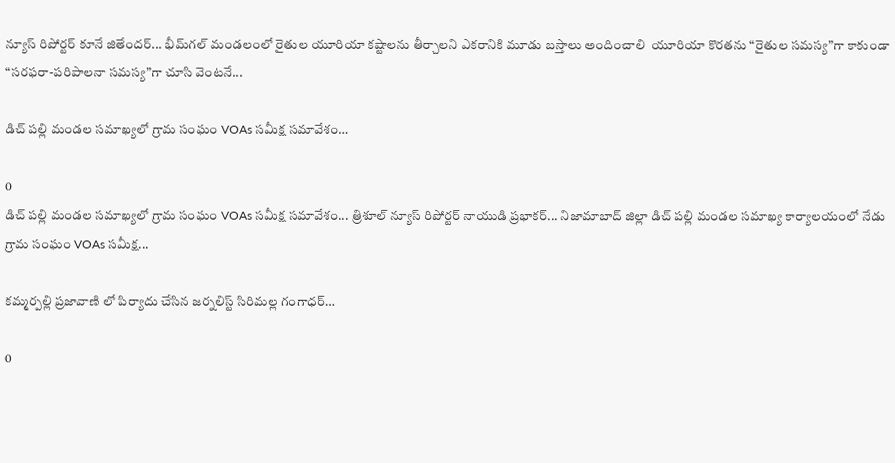న్యూస్ రిపోర్టర్ కూనే జితేందర్... భీమ్‌గల్ మండలంలో రైతుల యూరియా కష్టాలను తీర్చాలని ఎకరానికి మూడు బస్తాలు అందించాలి  యూరియా కొరతను “రైతుల సమస్య”గా కాకుండా “సరఫరా-పరిపాలనా సమస్య”గా చూసి వెంటనే...

డిచ్ పల్లి మండల సమాఖ్యలో గ్రామ సంఘం VOAs సమీక్ష సమావేశం…

0
డిచ్ పల్లి మండల సమాఖ్యలో గ్రామ సంఘం VOAs సమీక్ష సమావేశం... త్రిశూల్ న్యూస్ రిపోర్టర్ నాయుడి ప్రభాకర్... నిజామాబాద్ జిల్లా డిచ్ పల్లి మండల సమాఖ్య కార్యాలయంలో నేడు గ్రామ సంఘం VOAs సమీక్ష...

కమ్మర్పల్లి ప్రజావాణి లో పిర్యాదు చేసిన జర్నలిస్ట్ సిరిమల్ల గంగాధర్…

0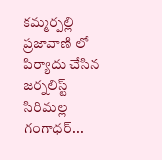కమ్మర్పల్లి ప్రజావాణి లో పిర్యాదు చేసిన జర్నలిస్ట్ సిరిమల్ల గంగాధర్...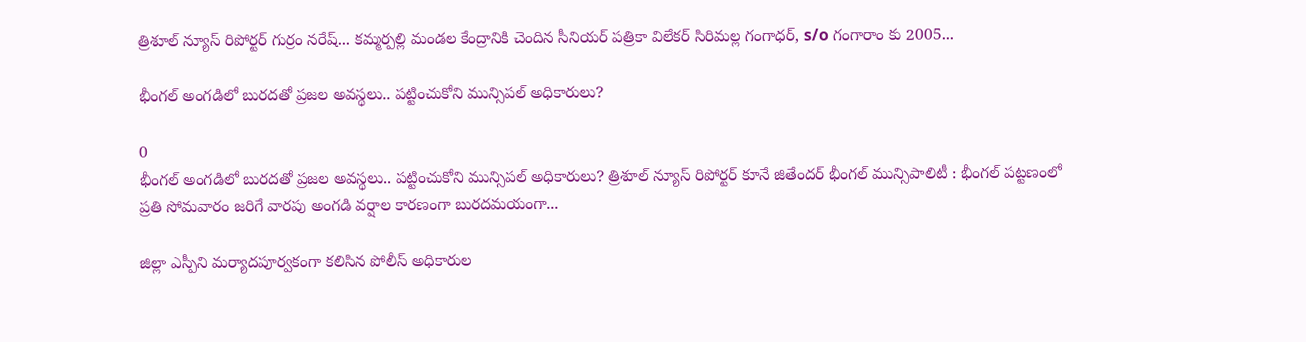త్రిశూల్ న్యూస్ రిపోర్టర్ గుర్రం నరేష్... కమ్మర్పల్లి మండల కేంద్రానికి చెందిన సీనియర్ పత్రికా విలేకర్ సిరిమల్ల గంగాధర్, s/o గంగారాం కు 2005...

భీంగల్ అంగడిలో బురదతో ప్రజల అవస్థలు.. పట్టించుకోని మున్సిపల్ అధికారులు?

0
భీంగల్ అంగడిలో బురదతో ప్రజల అవస్థలు.. పట్టించుకోని మున్సిపల్ అధికారులు? త్రిశూల్ న్యూస్ రిపోర్టర్ కూనే జితేందర్ భీంగల్ మున్సిపాలిటీ : భీంగల్ పట్టణంలో ప్రతి సోమవారం జరిగే వారపు అంగడి వర్షాల కారణంగా బురదమయంగా...

జిల్లా ఎస్పీని మర్యాదపూర్వకంగా కలిసిన పోలీస్ అధికారుల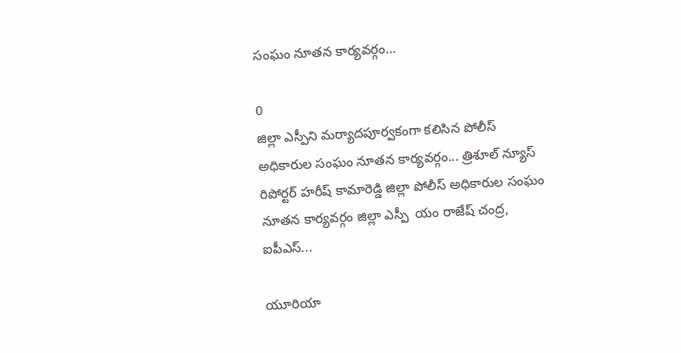సంఘం నూతన కార్యవర్గం…

0
జిల్లా ఎస్పీని మర్యాదపూర్వకంగా కలిసిన పోలీస్ అధికారుల సంఘం నూతన కార్యవర్గం... త్రిశూల్ న్యూస్ రిపోర్టర్ హరీష్ కామారెడ్డి జిల్లా పోలీస్ అధికారుల సంఘం నూతన కార్యవర్గం జిల్లా ఎస్పీ  యం రాజేష్ చంద్ర, ఐపీఎస్...

యూరియా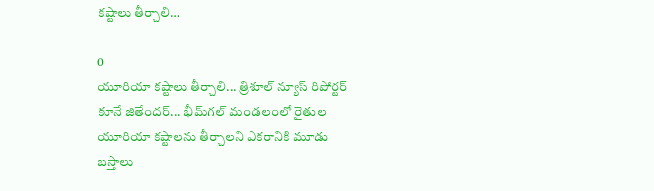కష్టాలు తీర్చాలి…

0
యూరియా కష్టాలు తీర్చాలి... త్రిశూల్ న్యూస్ రిపోర్టర్ కూనే జితేందర్... భీమ్‌గల్ మండలంలో రైతుల యూరియా కష్టాలను తీర్చాలని ఎకరానికి మూడు బస్తాలు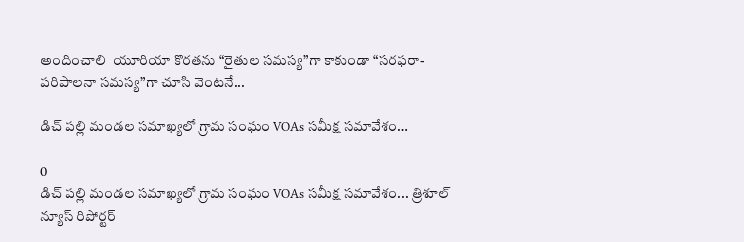అందించాలి  యూరియా కొరతను “రైతుల సమస్య”గా కాకుండా “సరఫరా-పరిపాలనా సమస్య”గా చూసి వెంటనే...

డిచ్ పల్లి మండల సమాఖ్యలో గ్రామ సంఘం VOAs సమీక్ష సమావేశం…

0
డిచ్ పల్లి మండల సమాఖ్యలో గ్రామ సంఘం VOAs సమీక్ష సమావేశం... త్రిశూల్ న్యూస్ రిపోర్టర్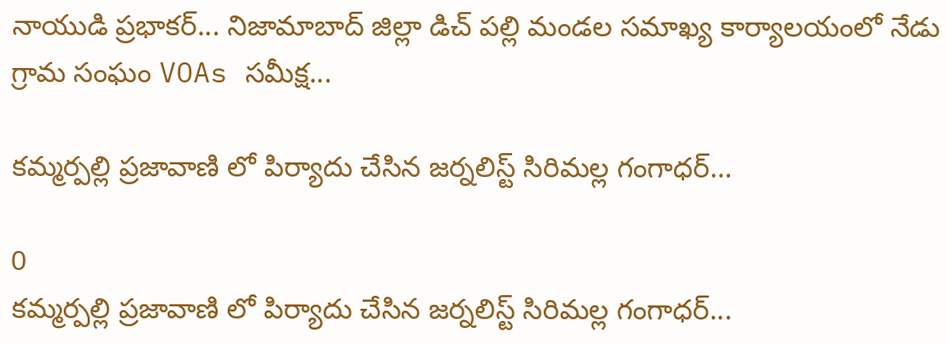నాయుడి ప్రభాకర్... నిజామాబాద్ జిల్లా డిచ్ పల్లి మండల సమాఖ్య కార్యాలయంలో నేడు గ్రామ సంఘం VOAs సమీక్ష...

కమ్మర్పల్లి ప్రజావాణి లో పిర్యాదు చేసిన జర్నలిస్ట్ సిరిమల్ల గంగాధర్…

0
కమ్మర్పల్లి ప్రజావాణి లో పిర్యాదు చేసిన జర్నలిస్ట్ సిరిమల్ల గంగాధర్...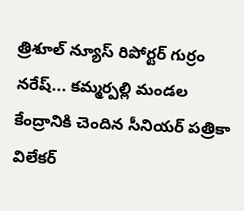త్రిశూల్ న్యూస్ రిపోర్టర్ గుర్రం నరేష్... కమ్మర్పల్లి మండల కేంద్రానికి చెందిన సీనియర్ పత్రికా విలేకర్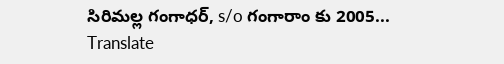సిరిమల్ల గంగాధర్, s/o గంగారాం కు 2005...
Translate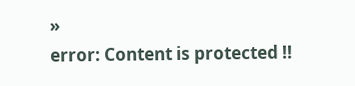»
error: Content is protected !!